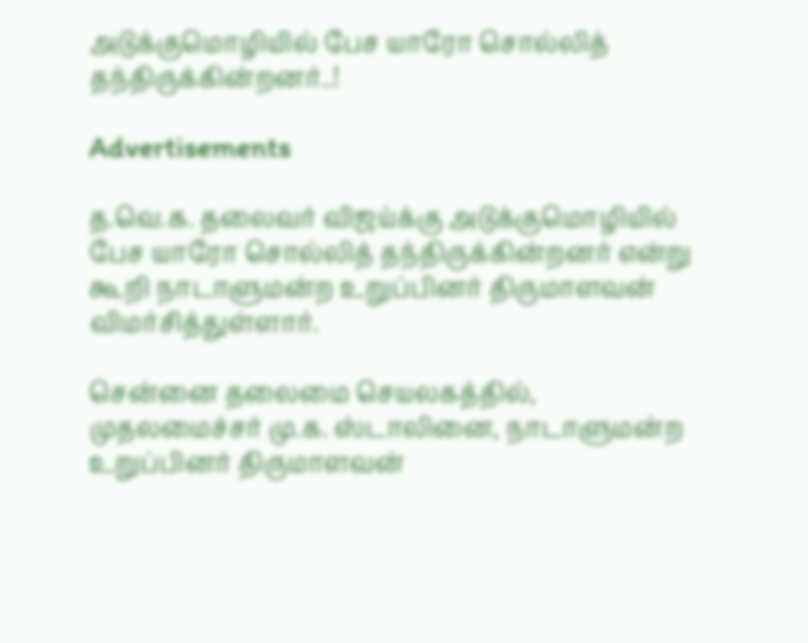அடுக்குமொழியில் பேச யாரோ சொல்லித் தந்திருக்கின்றனர்..!

Advertisements

த.வெ.க. தலைவர் விஜய்க்கு அடுக்குமொழியில் பேச யாரோ சொல்லித் தந்திருக்கின்றனர் என்று கூறி நாடாளுமன்ற உறுப்பினர் திருமாளவன் விமர்சித்துள்ளார்.

சென்னை தலைமை செயலகத்தில், முதலமைச்சர் மு.க. ஸ்டாலினை, நாடாளுமன்ற உறுப்பினர் திருமாளவன்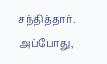சந்தித்தார். அப்போது,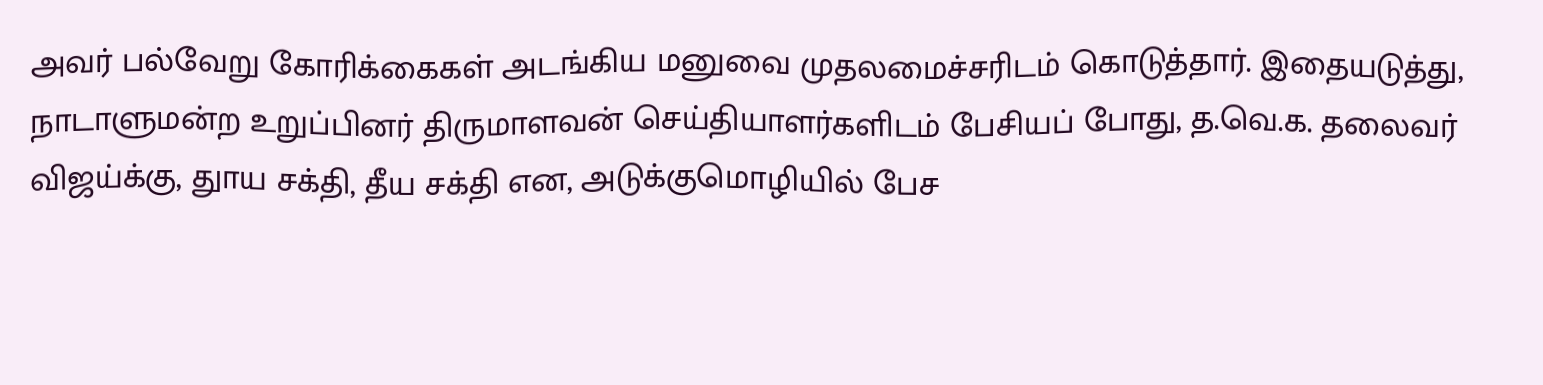அவர் பல்வேறு கோரிக்கைகள் அடங்கிய மனுவை முதலமைச்சரிடம் கொடுத்தார். இதையடுத்து, நாடாளுமன்ற உறுப்பினர் திருமாளவன் செய்தியாளர்களிடம் பேசியப் போது, த.வெ.க. தலைவர் விஜய்க்கு, துாய சக்தி, தீய சக்தி என, அடுக்குமொழியில் பேச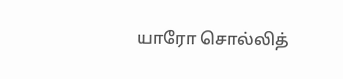யாரோ சொல்லித்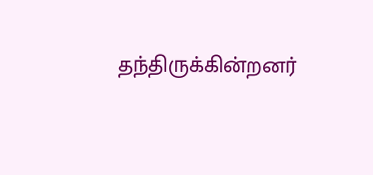தந்திருக்கின்றனர்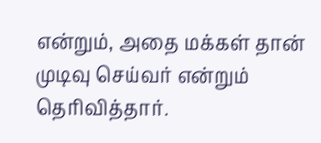என்றும், அதை மக்கள் தான் முடிவு செய்வர் என்றும் தெரிவித்தார்.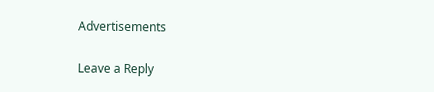Advertisements

Leave a Reply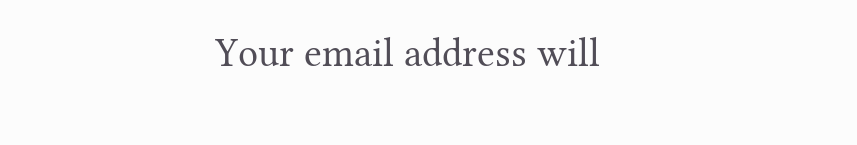Your email address will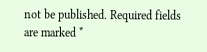not be published. Required fields are marked *